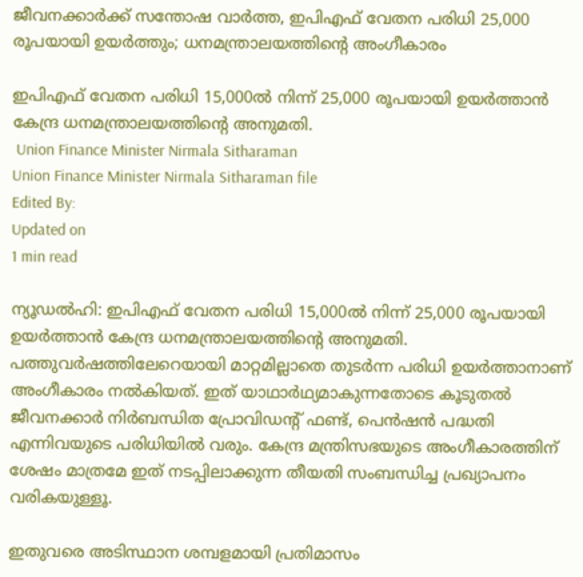ജീവനക്കാര്‍ക്ക് സന്തോഷ വാര്‍ത്ത, ഇപിഎഫ് വേതന പരിധി 25,000 രൂപയായി ഉയര്‍ത്തും; ധനമന്ത്രാലയത്തിന്റെ അംഗീകാരം

ഇപിഎഫ് വേതന പരിധി 15,000ല്‍ നിന്ന് 25,000 രൂപയായി ഉയര്‍ത്താന്‍ കേന്ദ്ര ധനമന്ത്രാലയത്തിന്റെ അനുമതി.
 Union Finance Minister Nirmala Sitharaman
Union Finance Minister Nirmala Sitharaman file
Edited By:
Updated on
1 min read

ന്യൂഡല്‍ഹി: ഇപിഎഫ് വേതന പരിധി 15,000ല്‍ നിന്ന് 25,000 രൂപയായി ഉയര്‍ത്താന്‍ കേന്ദ്ര ധനമന്ത്രാലയത്തിന്റെ അനുമതി. പത്തുവര്‍ഷത്തിലേറെയായി മാറ്റമില്ലാതെ തുടര്‍ന്ന പരിധി ഉയര്‍ത്താനാണ് അംഗീകാരം നല്‍കിയത്. ഇത് യാഥാര്‍ഥ്യമാകുന്നതോടെ കൂടുതല്‍ ജീവനക്കാര്‍ നിര്‍ബന്ധിത പ്രോവിഡന്റ് ഫണ്ട്, പെന്‍ഷന്‍ പദ്ധതി എന്നിവയുടെ പരിധിയില്‍ വരും. കേന്ദ്ര മന്ത്രിസഭയുടെ അംഗീകാരത്തിന് ശേഷം മാത്രമേ ഇത് നടപ്പിലാക്കുന്ന തീയതി സംബന്ധിച്ച പ്രഖ്യാപനം വരികയുള്ളൂ.

ഇതുവരെ അടിസ്ഥാന ശമ്പളമായി പ്രതിമാസം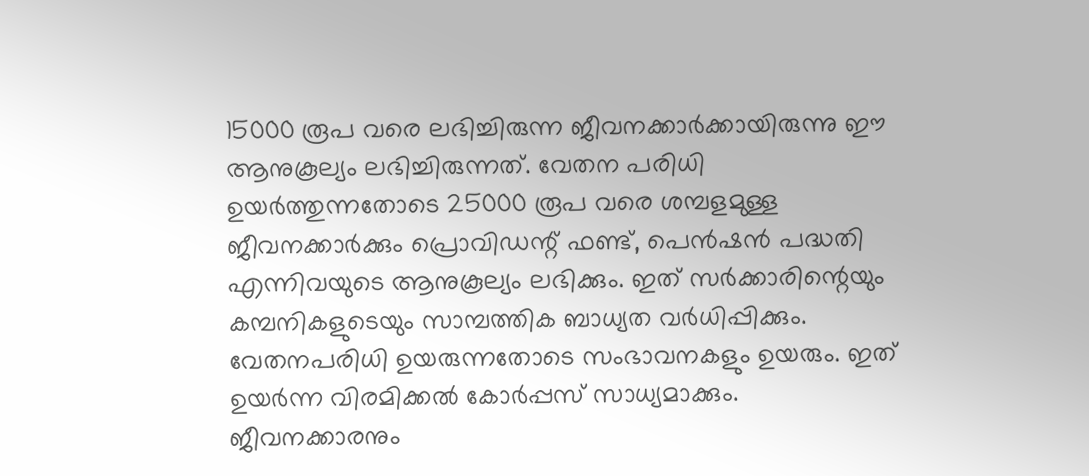15000 രൂപ വരെ ലഭിച്ചിരുന്ന ജീവനക്കാര്‍ക്കായിരുന്നു ഈ ആനുകൂല്യം ലഭിച്ചിരുന്നത്. വേതന പരിധി ഉയര്‍ത്തുന്നതോടെ 25000 രൂപ വരെ ശമ്പളമുള്ള ജീവനക്കാര്‍ക്കും പ്രൊവിഡന്റ് ഫണ്ട്, പെന്‍ഷന്‍ പദ്ധതി എന്നിവയുടെ ആനുകൂല്യം ലഭിക്കും. ഇത് സര്‍ക്കാരിന്റെയും കമ്പനികളുടെയും സാമ്പത്തിക ബാധ്യത വര്‍ധിപ്പിക്കും. വേതനപരിധി ഉയരുന്നതോടെ സംഭാവനകളും ഉയരും. ഇത് ഉയര്‍ന്ന വിരമിക്കല്‍ കോര്‍പ്പസ് സാധ്യമാക്കും. ജീവനക്കാരനും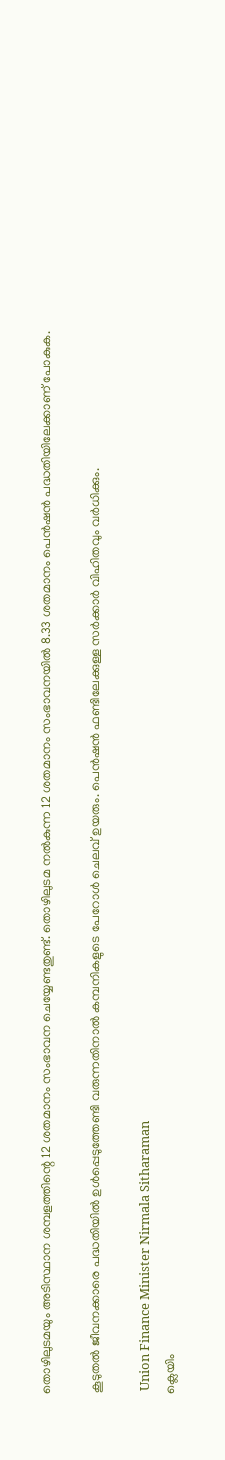തൊഴിലുടമയും അടിസ്ഥാന ശമ്പളത്തിന്റെ 12 ശതമാനം സംഭാവന ചെയ്യേണ്ടതുണ്ട്. തൊഴിലുടമ നല്‍കുന്ന 12 ശതമാനം സംഭാവനയില്‍ 8.33 ശതമാനം പെന്‍ഷന്‍ പദ്ധതിയിലേക്കാണ് പോകുക.

കൂടുതല്‍ ജീവനക്കാരെ പദ്ധതിയില്‍ ഉള്‍പ്പെടുത്തേണ്ടി വരുന്നതിനാല്‍ കമ്പനികളുടെ പേറോള്‍ ചെലവ് ഉയരും. പെന്‍ഷന്‍ ഫണ്ടിലേക്കുള്ള സര്‍ക്കാര്‍ വിഹിതവും വര്‍ധിക്കും.

 Union Finance Minister Nirmala Sitharaman
ക്ലെയിം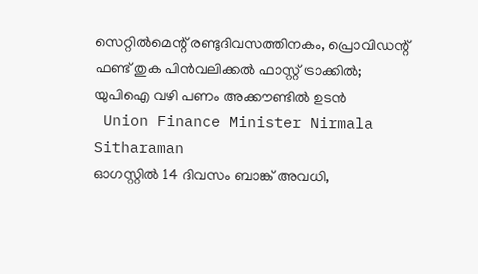സെറ്റില്‍മെന്റ് രണ്ടുദിവസത്തിനകം, പ്രൊവിഡന്റ് ഫണ്ട് തുക പിന്‍വലിക്കല്‍ ഫാസ്റ്റ് ട്രാക്കില്‍; യുപിഐ വഴി പണം അക്കൗണ്ടില്‍ ഉടന്‍
 Union Finance Minister Nirmala Sitharaman
ഓഗസ്റ്റില്‍ 14 ദിവസം ബാങ്ക് അവധി,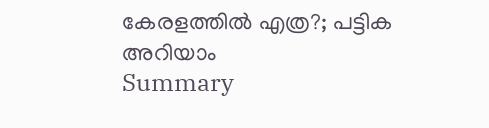കേരളത്തില്‍ എത്ര?; പട്ടിക അറിയാം
Summary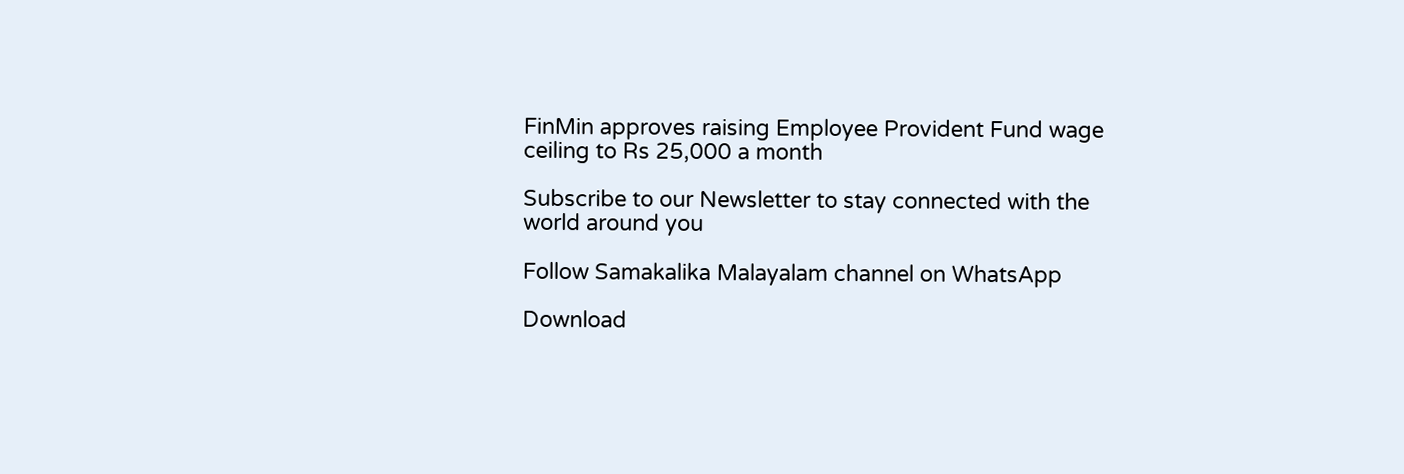FinMin approves raising Employee Provident Fund wage ceiling to Rs 25,000 a month

Subscribe to our Newsletter to stay connected with the world around you

Follow Samakalika Malayalam channel on WhatsApp

Download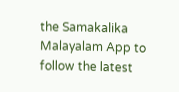the Samakalika Malayalam App to follow the latest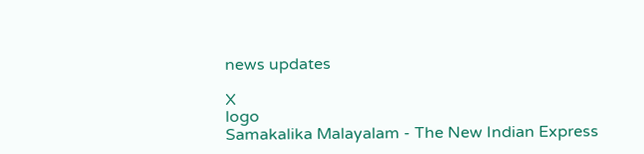news updates

X
logo
Samakalika Malayalam - The New Indian Express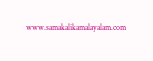www.samakalikamalayalam.com